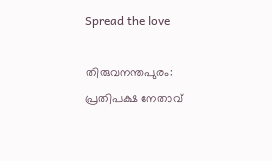Spread the love

തിരുവനന്തപുരം: പ്രതിപക്ഷ നേതാവ്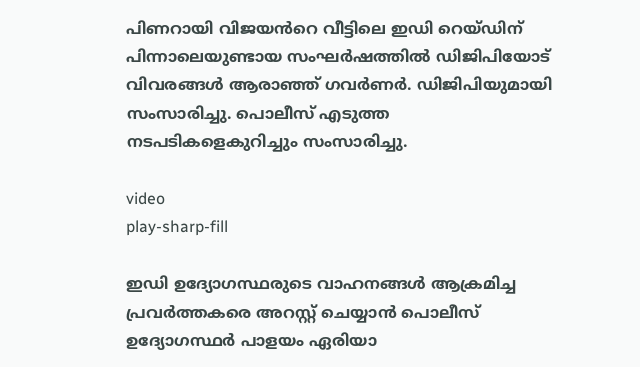പിണറായി വിജയൻറെ വീട്ടിലെ ഇഡി റെയ്ഡിന് പിന്നാലെയുണ്ടായ സംഘർഷത്തിൽ ഡിജിപിയോട് വിവരങ്ങൾ ആരാഞ്ഞ് ഗവർണർ. ഡിജിപിയുമായി സംസാരിച്ചു. പൊലീസ് എടുത്ത നടപടികളെകുറിച്ചും സംസാരിച്ചു.

video
play-sharp-fill

ഇഡി ഉദ്യോഗസ്ഥരുടെ വാഹനങ്ങൾ ആക്രമിച്ച പ്രവർത്തകരെ അറസ്റ്റ് ചെയ്യാൻ പൊലീസ് ഉദ്യോഗസ്ഥർ പാളയം ഏരിയാ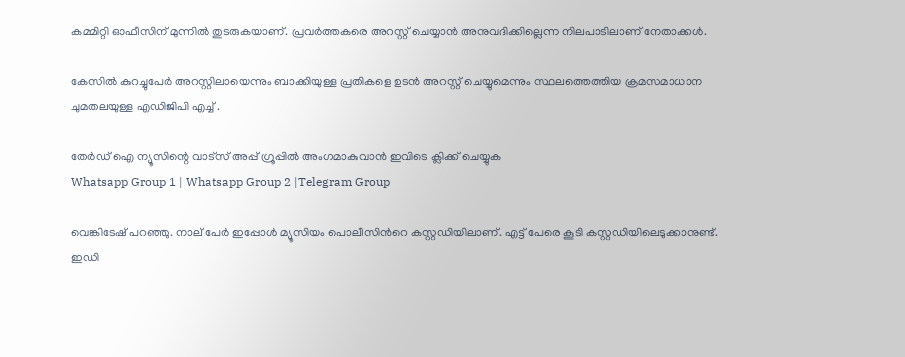കമ്മിറ്റി ഓഫീസിന് മുന്നിൽ തുടരുകയാണ്. പ്രവർത്തകരെ അറസ്റ്റ് ചെയ്യാൻ അനുവദിക്കില്ലെന്ന നിലപാടിലാണ് നേതാക്കൾ.

കേസിൽ കുറച്ചുപേർ അറസ്റ്റിലായെന്നും ബാക്കിയുള്ള പ്രതികളെ ഉടൻ അറസ്റ്റ് ചെയ്യുമെന്നും സ്ഥലത്തെത്തിയ ക്രമസമാധാന ചുമതലയുള്ള എഡിജിപി എച്ച് .

തേർഡ് ഐ ന്യൂസിന്റെ വാട്സ് അപ്പ് ഗ്രൂപ്പിൽ അംഗമാകുവാൻ ഇവിടെ ക്ലിക്ക് ചെയ്യുക
Whatsapp Group 1 | Whatsapp Group 2 |Telegram Group

വെങ്കിടേഷ് പറഞ്ഞു. നാല് പേര്‍ ഇപ്പോൾ മ്യൂസിയം പൊലീസിന്‍റെ കസ്റ്റഡിയിലാണ്. എട്ട് പേരെ കൂടി കസ്റ്റഡിയിലെടുക്കാനുണ്ട്. ഇഡി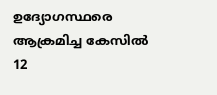ഉദ്യോഗസ്ഥരെ ആക്രമിച്ച കേസിൽ 12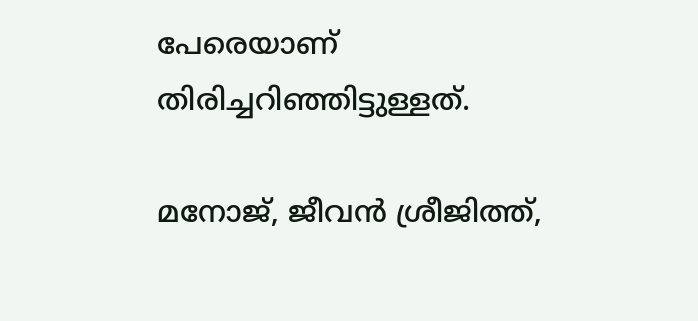പേരെയാണ് തിരിച്ചറിഞ്ഞിട്ടുള്ളത്.

മനോജ്, ജീവൻ ശ്രീജിത്ത്,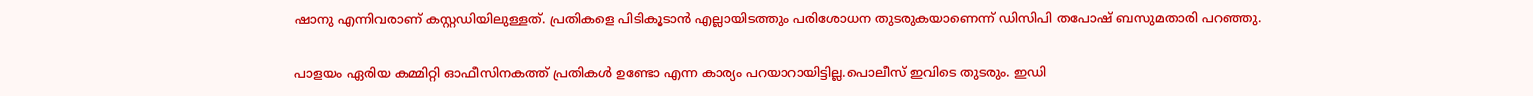ഷാനു എന്നിവരാണ് കസ്റ്റഡിയിലുള്ളത്. പ്രതികളെ പിടികൂടാൻ എല്ലായിടത്തും പരിശോധന തുടരുകയാണെന്ന് ഡിസിപി തപോഷ് ബസുമതാരി പറഞ്ഞു.

പാളയം ഏരിയ കമ്മിറ്റി ഓഫീസിനകത്ത് പ്രതികൾ ഉണ്ടോ എന്ന കാര്യം പറയാറായിട്ടില്ല.പൊലീസ് ഇവിടെ തുടരും. ഇഡി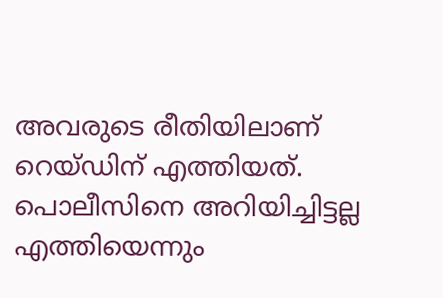അവരുടെ രീതിയിലാണ് റെയ്ഡിന് എത്തിയത്. പൊലീസിനെ അറിയിച്ചിട്ടല്ല എത്തിയെന്നും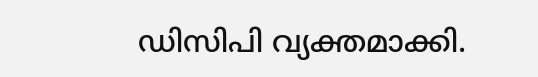ഡിസിപി വ്യക്തമാക്കി.